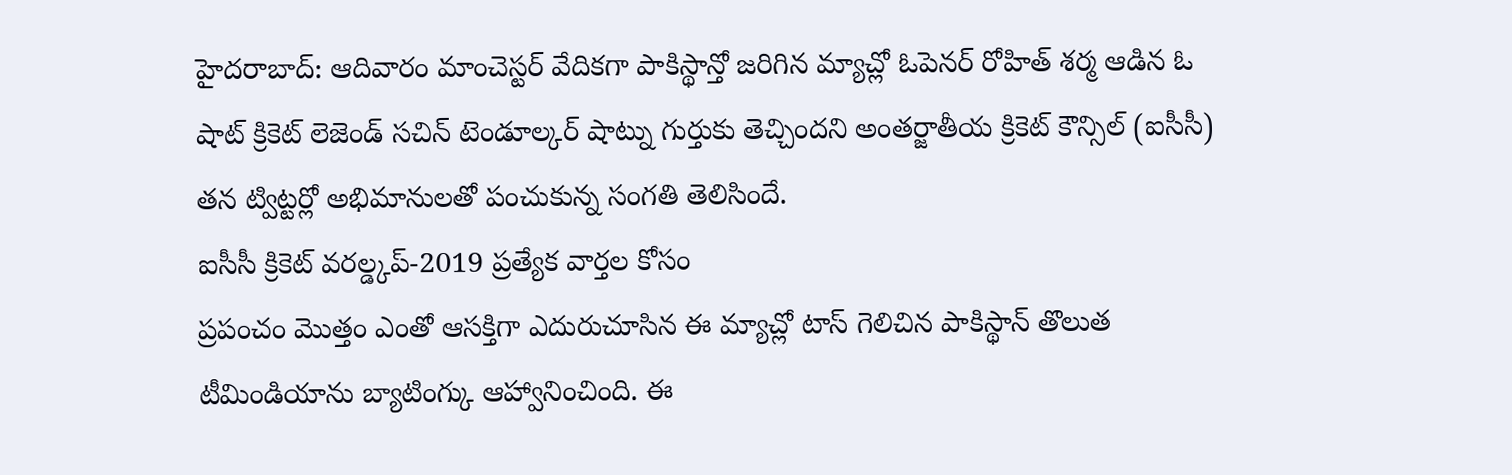హైదరాబాద్: ఆదివారం మాంచెస్టర్ వేదికగా పాకిస్థాన్తో జరిగిన మ్యాచ్లో ఓపెనర్ రోహిత్ శర్మ ఆడిన ఓ షాట్ క్రికెట్ లెజెండ్ సచిన్ టెండూల్కర్ షాట్ను గుర్తుకు తెచ్చిందని అంతర్జాతీయ క్రికెట్ కౌన్సిల్ (ఐసీసీ) తన ట్విట్టర్లో అభిమానులతో పంచుకున్న సంగతి తెలిసిందే.
ఐసీసీ క్రికెట్ వరల్డ్కప్-2019 ప్రత్యేక వార్తల కోసం
ప్రపంచం మొత్తం ఎంతో ఆసక్తిగా ఎదురుచూసిన ఈ మ్యాచ్లో టాస్ గెలిచిన పాకిస్థాన్ తొలుత టీమిండియాను బ్యాటింగ్కు ఆహ్వానించింది. ఈ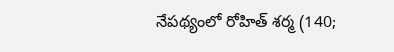నేపథ్యంలో రోహిత్ శర్మ (140;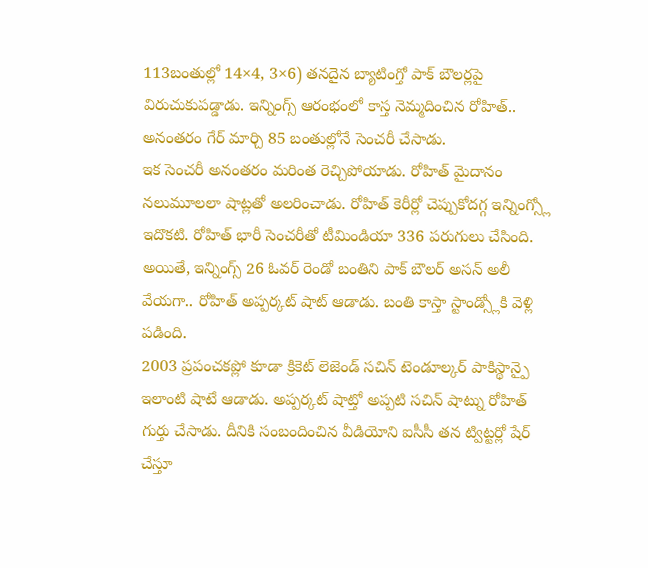113బంతుల్లో 14×4, 3×6) తనదైన బ్యాటింగ్తో పాక్ బౌలర్లపై విరుచుకుపడ్డాడు. ఇన్నింగ్స్ ఆరంభంలో కాస్త నెమ్మదించిన రోహిత్.. అనంతరం గేర్ మార్చి 85 బంతుల్లోనే సెంచరీ చేసాడు.
ఇక సెంచరీ అనంతరం మరింత రెచ్చిపోయాడు. రోహిత్ మైదానం నలుమూలలా షాట్లతో అలరించాడు. రోహిత్ కెరీర్లో చెప్పుకోదగ్గ ఇన్నింగ్స్లో ఇదొకటి. రోహిత్ భారీ సెంచరీతో టీమిండియా 336 పరుగులు చేసింది. అయితే, ఇన్నింగ్స్ 26 ఓవర్ రెండో బంతిని పాక్ బౌలర్ అసన్ అలీ వేయగా.. రోహిత్ అప్పర్కట్ షాట్ ఆడాడు. బంతి కాస్తా స్టాండ్స్లోకి వెళ్లి పడింది.
2003 ప్రపంచకప్లో కూడా క్రికెట్ లెజెండ్ సచిన్ టెండూల్కర్ పాకిస్థాన్పై ఇలాంటి షాటే ఆడాడు. అప్పర్కట్ షాట్తో అప్పటి సచిన్ షాట్ను రోహిత్ గుర్తు చేసాడు. దీనికి సంబందించిన వీడియోని ఐసీసీ తన ట్విట్టర్లో షేర్ చేస్తూ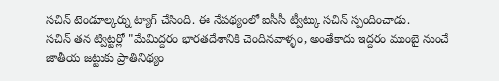సచిన్ టెండూల్కర్ను ట్యాగ్ చేసింది. ఈ నేపథ్యంలో ఐసీసీ ట్వీట్కు సచిన్ స్పందించాడు.
సచిన్ తన ట్విట్టర్లో "మేమిద్దరం భారతదేశానికి చెందినవాళ్ళం, అంతేకాదు ఇద్దరం ముంబై నుంచే జాతీయ జట్టుకు ప్రాతినిథ్యం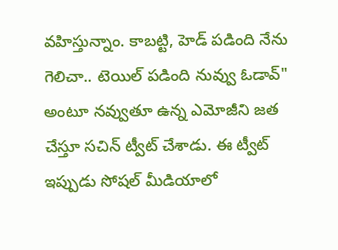వహిస్తున్నాం. కాబట్టి, హెడ్ పడింది నేను గెలిచా.. టెయిల్ పడింది నువ్వు ఓడావ్" అంటూ నవ్వుతూ ఉన్న ఎమోజీని జత చేస్తూ సచిన్ ట్వీట్ చేశాడు. ఈ ట్వీట్ ఇప్పుడు సోషల్ మీడియాలో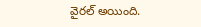వైరల్ అయింది.